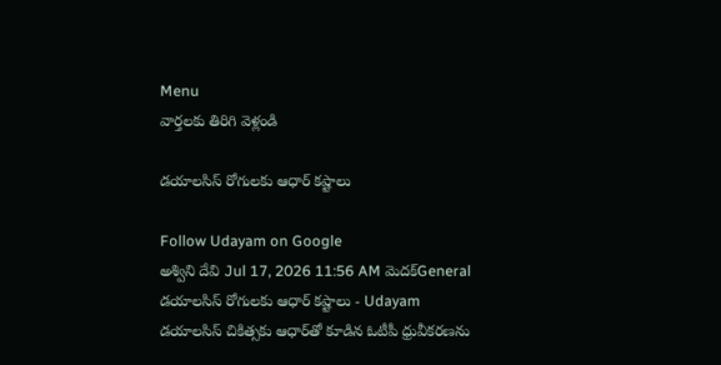Menu
వార్తలకు తిరిగి వెళ్లండి

డయాలసిస్ రోగులకు ఆధార్ కష్టాలు

Follow Udayam on Google
అశ్విని దేవి Jul 17, 2026 11:56 AM మెదక్General
డయాలసిస్ రోగులకు ఆధార్ కష్టాలు - Udayam
డయాలసిస్ చికిత్సకు ఆధార్‌తో కూడిన ఓటీపీ ధ్రువీకరణను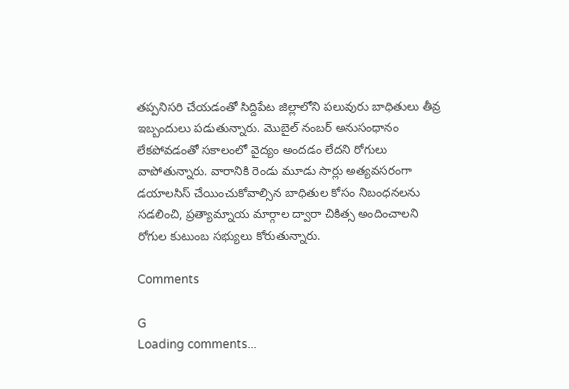తప్పనిసరి చేయడంతో సిద్దిపేట జిల్లాలోని పలువురు బాధితులు తీవ్ర ఇబ్బందులు పడుతున్నారు. మొబైల్ నంబర్ అనుసంధానం లేకపోవడంతో సకాలంలో వైద్యం అందడం లేదని రోగులు వాపోతున్నారు. వారానికి రెండు మూడు సార్లు అత్యవసరంగా డయాలసిస్ చేయించుకోవాల్సిన బాధితుల కోసం నిబంధనలను సడలించి, ప్రత్యామ్నాయ మార్గాల ద్వారా చికిత్స అందించాలని రోగుల కుటుంబ సభ్యులు కోరుతున్నారు.

Comments

G
Loading comments...